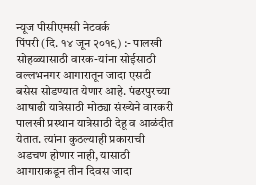न्यूज पीसीएमसी नेटवर्क
पिंपरी (दि. १४ जून २०१९) :- पालखी सोहळ्यासाठी वारक-यांना सोईसाठी वल्लभनगर आगारातून जादा एसटी बसेस सोडण्यात येणार आहे. पंढरपुरच्या आषाढी यात्रेसाठी मोठ्या संख्येने वारकरी पालखी प्रस्थान यात्रेसाठी देहू व आळंदीत येतात. त्यांना कुठल्याही प्रकाराची अडचण होणार नाही, यासाठी आगाराकडून तीन दिवस जादा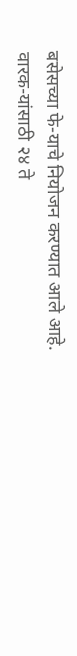बसेसच्या फे-याचे नियोजन करण्यात आले आहे.
वारक-यांसाठी २४ ते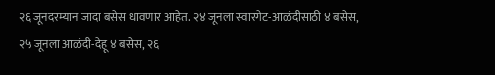२६ जूनदरम्यान जादा बसेस धावणार आहेत. २४ जूनला स्वारगेट-आळंदीसाठी ४ बसेस, २५ जूनला आळंदी-देहू ४ बसेस, २६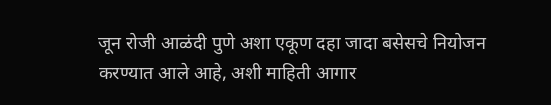जून रोजी आळंदी पुणे अशा एकूण दहा जादा बसेसचे नियोजन करण्यात आले आहे, अशी माहिती आगार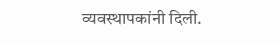व्यवस्थापकांनी दिली.